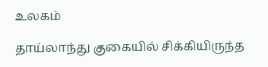உலகம்

தாய்லாந்து குகையில் சிக்கியிருந்த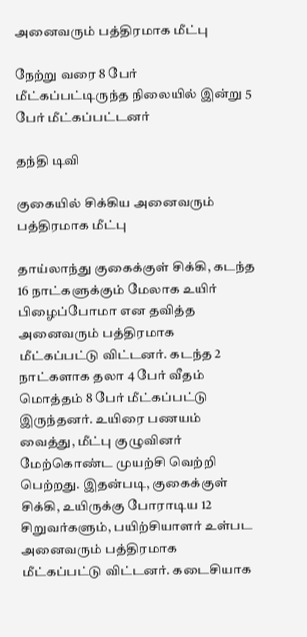அனைவரும் பத்திரமாக மீட்பு

நேற்று வரை 8 பேர் மீட்கப்பட்டிருந்த நிலையில் இன்று 5 பேர் மீட்கப்பட்டனர்

தந்தி டிவி

குகையில் சிக்கிய அனைவரும் பத்திரமாக மீட்பு

தாய்லாந்து குகைக்குள் சிக்கி, கடந்த 16 நாட்களுக்கும் மேலாக உயிர் பிழைப்போமா என தவித்த அனைவரும் பத்திரமாக மீட்கப்பட்டு விட்டனர். கடந்த 2 நாட்களாக தலா 4 பேர் வீதம் மொத்தம் 8 பேர் மீட்கப்பட்டு இருந்தனர். உயிரை பணயம் வைத்து, மீட்பு குழுவினர் மேற்கொண்ட முயற்சி வெற்றி பெற்றது. இதன்படி, குகைக்குள் சிக்கி, உயிருக்கு போராடிய 12 சிறுவர்களும், பயிற்சியாளர் உள்பட அனைவரும் பத்திரமாக மீட்கப்பட்டு விட்டனர். கடைசியாக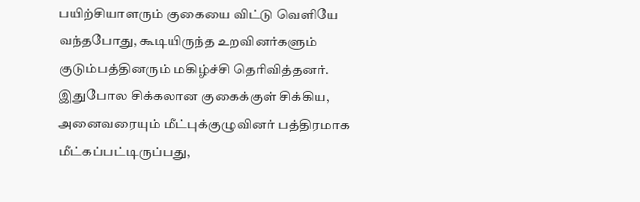பயிற்சியாளரும் குகையை விட்டு வெளியே வந்தபோது, கூடியிருந்த உறவினர்களும் குடும்பத்தினரும் மகிழ்ச்சி தெரிவித்தனர். இதுபோல சிக்கலான குகைக்குள் சிக்கிய, அனைவரையும் மீட்புக்குழுவினர் பத்திரமாக மீட்கப்பட்டிருப்பது,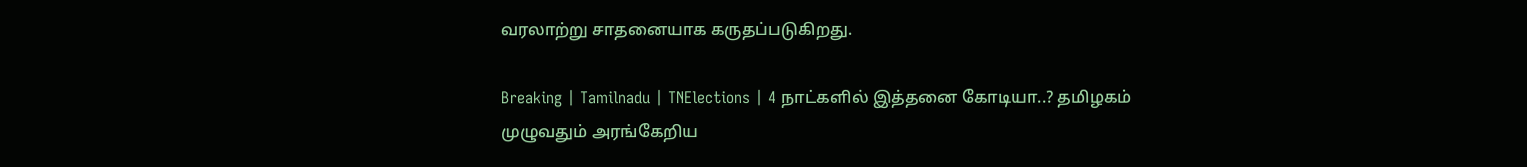வரலாற்று சாதனையாக கருதப்படுகிறது.

Breaking | Tamilnadu | TNElections | 4 நாட்களில் இத்தனை கோடியா..? தமிழகம் முழுவதும் அரங்கேறிய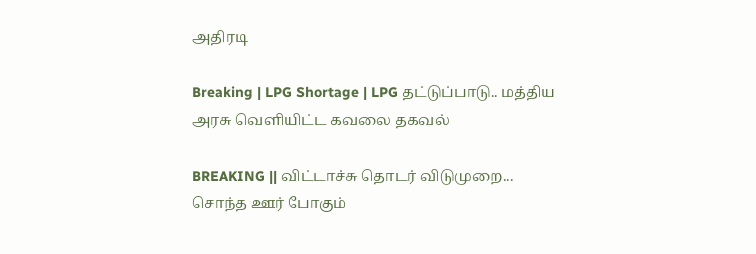அதிரடி

Breaking | LPG Shortage | LPG தட்டுப்பாடு.. மத்திய அரசு வெளியிட்ட கவலை தகவல்

BREAKING || விட்டாச்சு தொடர் விடுமுறை... சொந்த ஊர் போகும்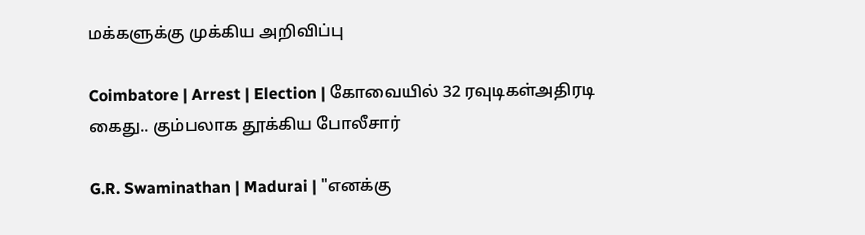மக்களுக்கு முக்கிய அறிவிப்பு

Coimbatore | Arrest | Election | கோவையில் 32 ரவுடிகள்அதிரடி கைது.. கும்பலாக தூக்கிய போலீசார்

G.R. Swaminathan | Madurai | "எனக்கு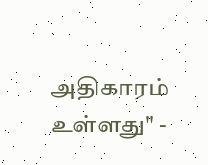அதிகாரம் உள்ளது" -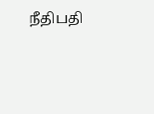நீதிபதி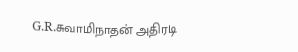G.R.சுவாமிநாதன் அதிரடி